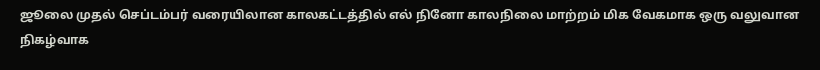ஜூலை முதல் செப்டம்பர் வரையிலான காலகட்டத்தில் எல் நினோ காலநிலை மாற்றம் மிக வேகமாக ஒரு வலுவான நிகழ்வாக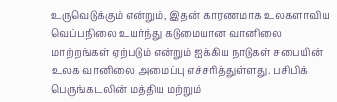உருவெடுக்கும் என்றும், இதன் காரணமாக உலகளாவிய வெப்பநிலை உயர்ந்து கடுமையான வானிலை மாற்றங்கள் ஏற்படும் என்றும் ஐக்கிய நாடுகள் சபையின் உலக வானிலை அமைப்பு எச்சரித்துள்ளது. பசிபிக் பெருங்கடலின் மத்திய மற்றும்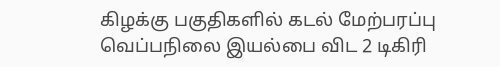கிழக்கு பகுதிகளில் கடல் மேற்பரப்பு வெப்பநிலை இயல்பை விட 2 டிகிரி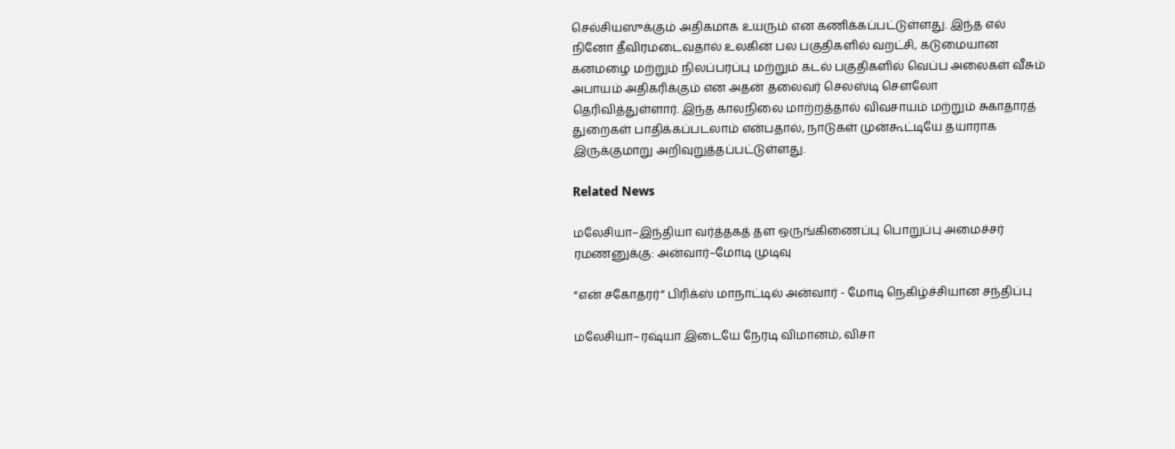செல்சியஸுக்கும் அதிகமாக உயரும் என கணிக்கப்பட்டுள்ளது. இந்த எல் நினோ தீவிரமடைவதால் உலகின் பல பகுதிகளில் வறட்சி, கடுமையான கனமழை மற்றும் நிலப்பரப்பு மற்றும் கடல் பகுதிகளில் வெப்ப அலைகள் வீசும் அபாயம் அதிகரிக்கும் என அதன் தலைவர் செலஸ்டி சௌலோ தெரிவித்துள்ளார். இந்த காலநிலை மாற்றத்தால் விவசாயம் மற்றும் சுகாதாரத் துறைகள் பாதிக்கப்படலாம் என்பதால், நாடுகள் முன்கூட்டியே தயாராக இருக்குமாறு அறிவுறுத்தப்பட்டுள்ளது.

Related News

மலேசியா–இந்தியா வர்த்தகத் தள ஒருங்கிணைப்பு பொறுப்பு அமைச்சர் ரமணனுக்கு: அன்வார்–மோடி முடிவு

“என் சகோதரர்” பிரிக்ஸ் மாநாட்டில் அன்வார் - மோடி நெகிழ்ச்சியான சந்திப்பு

மலேசியா–ரஷ்யா இடையே நேரடி விமானம், விசா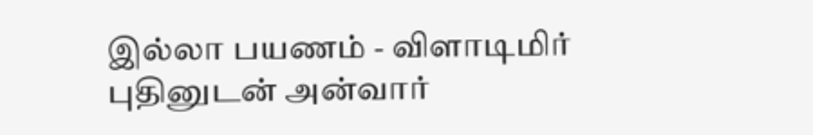இல்லா பயணம் - விளாடிமிர் புதினுடன் அன்வார்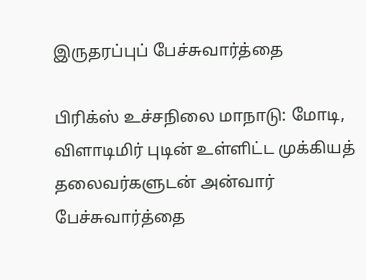இருதரப்புப் பேச்சுவார்த்தை

பிரிக்ஸ் உச்சநிலை மாநாடு: மோடி, விளாடிமிர் புடின் உள்ளிட்ட முக்கியத் தலைவர்களுடன் அன்வார் பேச்சுவார்த்தை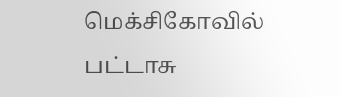மெக்சிகோவில் பட்டாசு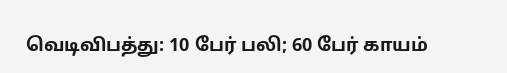வெடிவிபத்து: 10 பேர் பலி; 60 பேர் காயம்